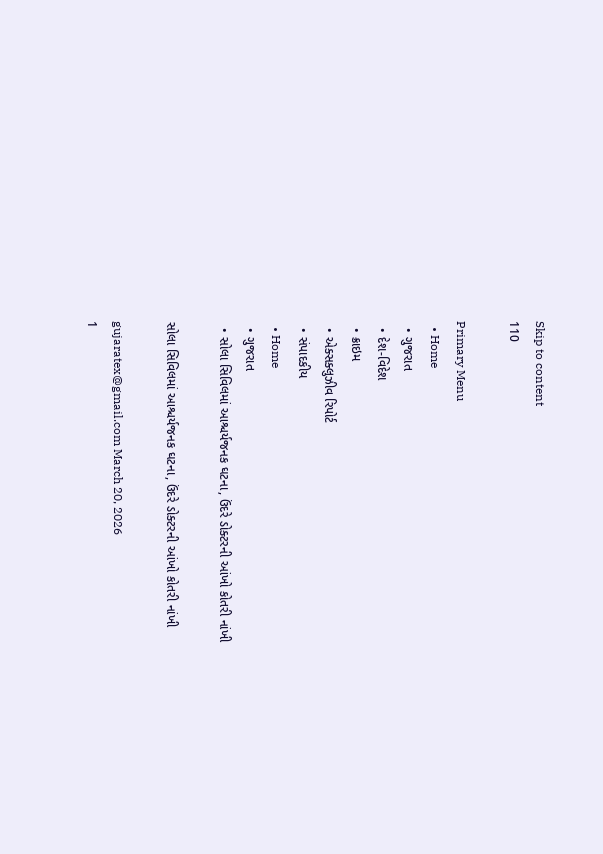Skip to content
110

Primary Menu
  • Home
  • ગુજરાત
  • દેશ-વિદેશ
  • ક્રાઇમ
  • એક્સક્લુઝીવ રિપોર્ટ
  • સંપાદકીય
  • Home
  • ગુજરાત
  • સોલા સિવિલમાં આશ્ચર્યજનક ઘટના, ઉંદરે ડોક્ટરની આંખો કોતરી નાંખી

સોલા સિવિલમાં આશ્ચર્યજનક ઘટના, ઉંદરે ડોક્ટરની આંખો કોતરી નાંખી

gujaratex@gmail.com March 20, 2026
1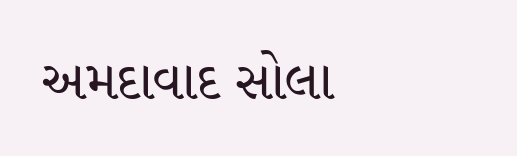અમદાવાદ સોલા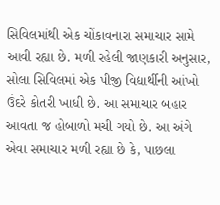સિવિલમાંથી એક ચોંકાવનારા સમાચાર સામે આવી રહ્યા છે. મળી રહેલી જાણકારી અનુસાર, સોલા સિવિલમાં એક પીજી વિદ્યાર્થીની આંખો ઉંદરે કોતરી ખાધી છે. આ સમાચાર બહાર આવતા જ હોબાળો મચી ગયો છે. આ અંગે એવા સમાચાર મળી રહ્યા છે કે, પાછલા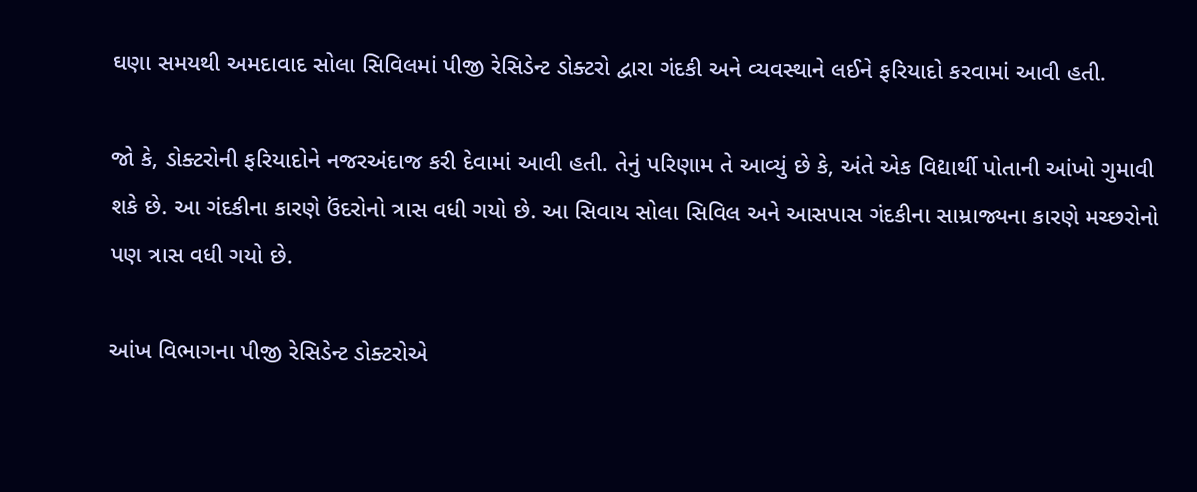ઘણા સમયથી અમદાવાદ સોલા સિવિલમાં પીજી રેસિડેન્ટ ડોક્ટરો દ્વારા ગંદકી અને વ્યવસ્થાને લઈને ફરિયાદો કરવામાં આવી હતી.

જો કે, ડોક્ટરોની ફરિયાદોને નજરઅંદાજ કરી દેવામાં આવી હતી. તેનું પરિણામ તે આવ્યું છે કે, અંતે એક વિદ્યાર્થી પોતાની આંખો ગુમાવી શકે છે. આ ગંદકીના કારણે ઉંદરોનો ત્રાસ વધી ગયો છે. આ સિવાય સોલા સિવિલ અને આસપાસ ગંદકીના સામ્રાજ્યના કારણે મચ્છરોનો પણ ત્રાસ વધી ગયો છે.

આંખ વિભાગના પીજી રેસિડેન્ટ ડોક્ટરોએ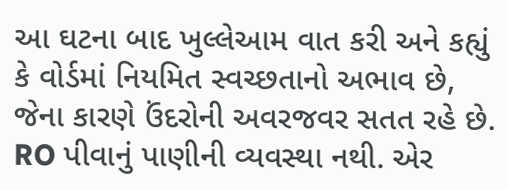આ ઘટના બાદ ખુલ્લેઆમ વાત કરી અને કહ્યું કે વોર્ડમાં નિયમિત સ્વચ્છતાનો અભાવ છે, જેના કારણે ઉંદરોની અવરજવર સતત રહે છે. RO પીવાનું પાણીની વ્યવસ્થા નથી. એર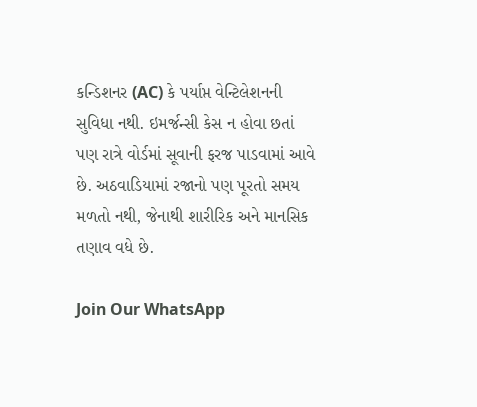કન્ડિશનર (AC) કે પર્યાપ્ત વેન્ટિલેશનની સુવિધા નથી. ઇમર્જન્સી કેસ ન હોવા છતાં પણ રાત્રે વોર્ડમાં સૂવાની ફરજ પાડવામાં આવે છે. અઠવાડિયામાં રજાનો પણ પૂરતો સમય મળતો નથી, જેનાથી શારીરિક અને માનસિક તણાવ વધે છે.

Join Our WhatsApp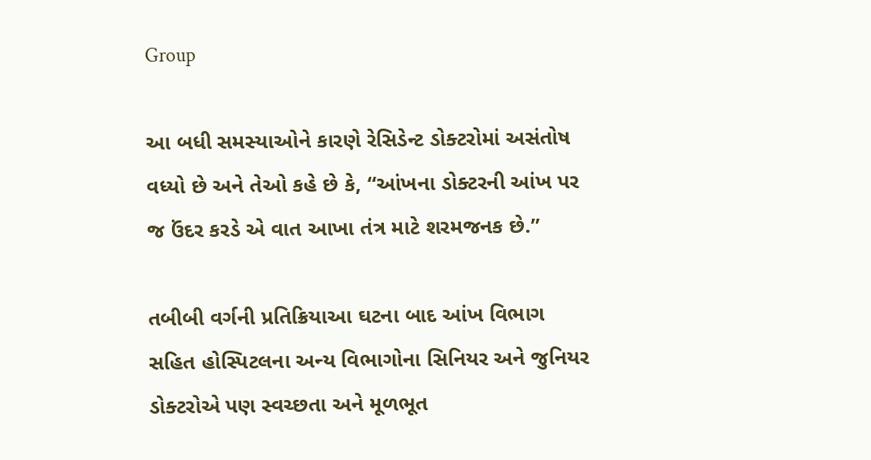Group

આ બધી સમસ્યાઓને કારણે રેસિડેન્ટ ડોક્ટરોમાં અસંતોષ વધ્યો છે અને તેઓ કહે છે કે, “આંખના ડોક્ટરની આંખ પર જ ઉંદર કરડે એ વાત આખા તંત્ર માટે શરમજનક છે.”

તબીબી વર્ગની પ્રતિક્રિયાઆ ઘટના બાદ આંખ વિભાગ સહિત હોસ્પિટલના અન્ય વિભાગોના સિનિયર અને જુનિયર ડોક્ટરોએ પણ સ્વચ્છતા અને મૂળભૂત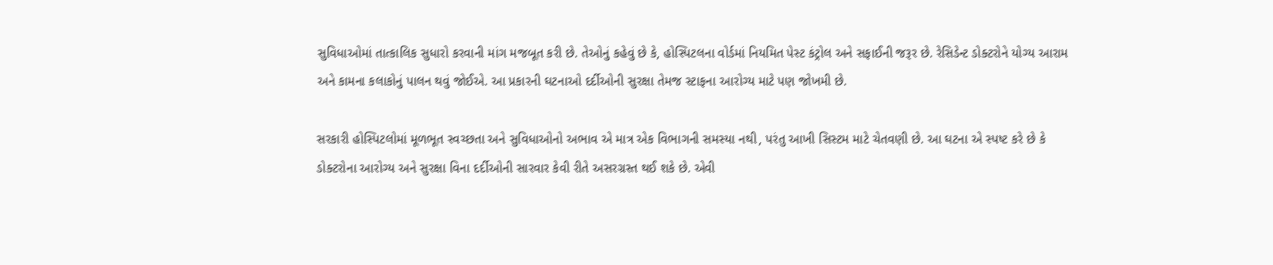સુવિધાઓમાં તાત્કાલિક સુધારો કરવાની માંગ મજબૂત કરી છે. તેઓનું કહેવું છે કે, હોસ્પિટલના વોર્ડમાં નિયમિત પેસ્ટ કંટ્રોલ અને સફાઈની જરૂર છે. રેસિડેન્ટ ડોક્ટરોને યોગ્ય આરામ અને કામના કલાકોનું પાલન થવું જોઈએ. આ પ્રકારની ઘટનાઓ દર્દીઓની સુરક્ષા તેમજ સ્ટાફના આરોગ્ય માટે પણ જોખમી છે.

સરકારી હોસ્પિટલોમાં મૂળભૂત સ્વચ્છતા અને સુવિધાઓનો અભાવ એ માત્ર એક વિભાગની સમસ્યા નથી, પરંતુ આખી સિસ્ટમ માટે ચેતવણી છે. આ ઘટના એ સ્પષ્ટ કરે છે કે ડોક્ટરોના આરોગ્ય અને સુરક્ષા વિના દર્દીઓની સારવાર કેવી રીતે અસરગ્રસ્ત થઈ શકે છે. એવી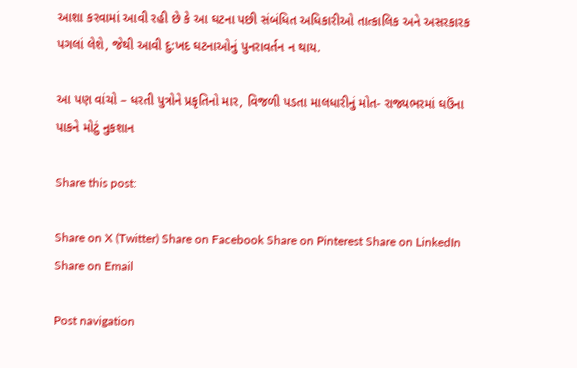આશા કરવામાં આવી રહી છે કે આ ઘટના પછી સંબંધિત અધિકારીઓ તાત્કાલિક અને અસરકારક પગલાં લેશે, જેથી આવી દુ:ખદ ઘટનાઓનું પુનરાવર્તન ન થાય.

આ પણ વાંચો – ધરતી પુત્રોને પ્રકૃતિનો માર, વિજળી પડતા માલધારીનું મોત- રાજ્યભરમાં ઘઉંના પાકને મોટું નુકશાન

Share this post:

Share on X (Twitter) Share on Facebook Share on Pinterest Share on LinkedIn Share on Email

Post navigation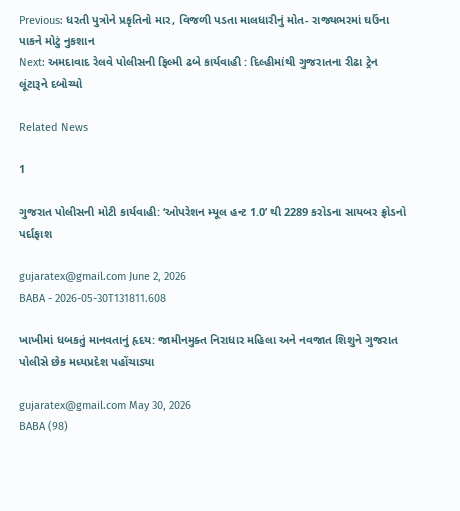Previous: ધરતી પુત્રોને પ્રકૃતિનો માર, વિજળી પડતા માલધારીનું મોત- રાજ્યભરમાં ઘઉંના પાકને મોટું નુકશાન
Next: અમદાવાદ રેલવે પોલીસની ફિલ્મી ઢબે કાર્યવાહી : દિલ્હીમાંથી ગુજરાતના રીઢા ટ્રેન લૂંટારૂને દબોચ્યો

Related News

1

ગુજરાત પોલીસની મોટી કાર્યવાહી: ‘ઓપરેશન મ્યૂલ હન્ટ 1.0’ થી 2289 કરોડના સાયબર ફ્રોડનો પર્દાફાશ

gujaratex@gmail.com June 2, 2026
BABA - 2026-05-30T131811.608

ખાખીમાં ધબકતું માનવતાનું હૃદય: જામીનમુક્ત નિરાધાર મહિલા અને નવજાત શિશુને ગુજરાત પોલીસે છેક મધ્યપ્રદેશ પહોંચાડ્યા

gujaratex@gmail.com May 30, 2026
BABA (98)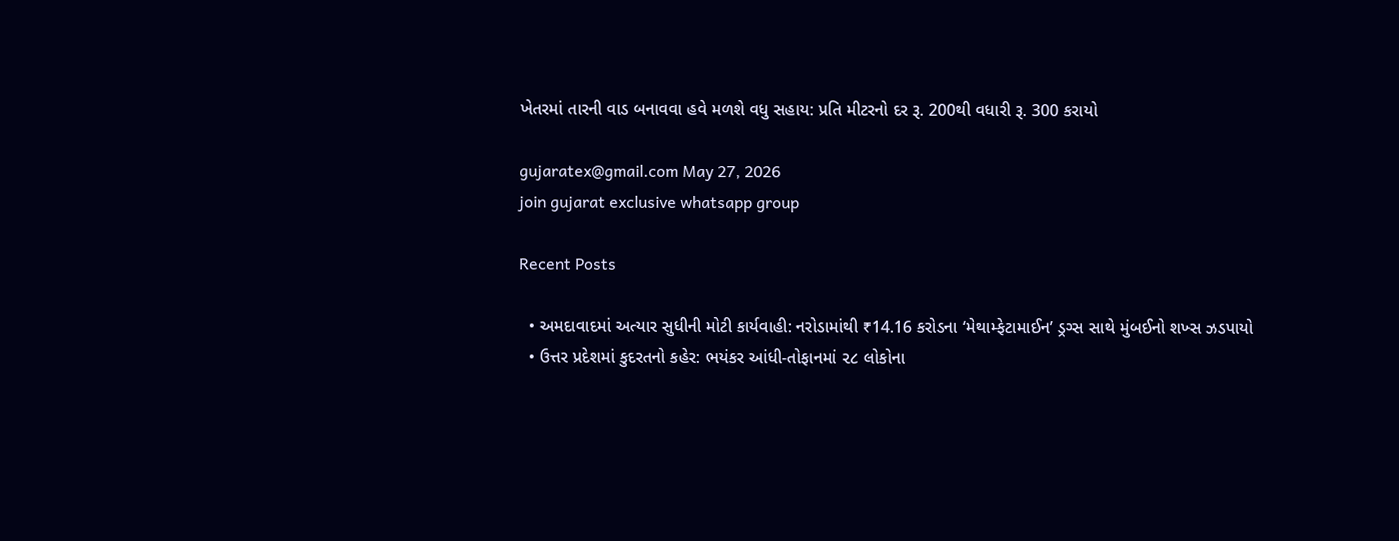ખેતરમાં તારની વાડ બનાવવા હવે મળશે વધુ સહાય: પ્રતિ મીટરનો દર રૂ. 200થી વધારી રૂ. 300 કરાયો

gujaratex@gmail.com May 27, 2026
join gujarat exclusive whatsapp group

Recent Posts

  • અમદાવાદમાં અત્યાર સુધીની મોટી કાર્યવાહી: નરોડામાંથી ₹14.16 કરોડના ‘મેથામ્ફેટામાઈન’ ડ્રગ્સ સાથે મુંબઈનો શખ્સ ઝડપાયો
  • ઉત્તર પ્રદેશમાં કુદરતનો કહેર: ભયંકર આંધી-તોફાનમાં ૨૮ લોકોના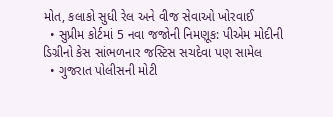મોત, કલાકો સુધી રેલ અને વીજ સેવાઓ ખોરવાઈ
  • સુપ્રીમ કોર્ટમાં 5 નવા જજોની નિમણૂક: પીએમ મોદીની ડિગ્રીનો કેસ સાંભળનાર જસ્ટિસ સચદેવા પણ સામેલ
  • ગુજરાત પોલીસની મોટી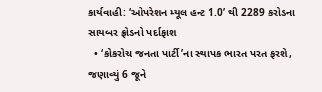કાર્યવાહી: ‘ઓપરેશન મ્યૂલ હન્ટ 1.0’ થી 2289 કરોડના સાયબર ફ્રોડનો પર્દાફાશ
  • ‘કોકરોચ જનતા પાર્ટી’ના સ્થાપક ભારત પરત ફરશે, જણાવ્યું 6 જૂને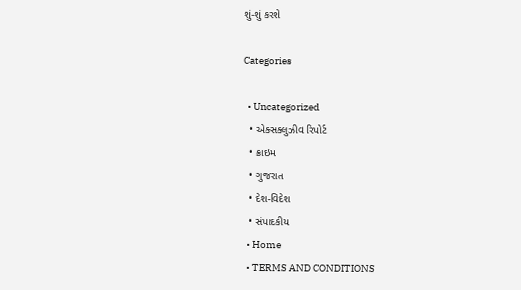શું-શું કરશે

Categories

  • Uncategorized
  • એક્સક્લુઝીવ રિપોર્ટ
  • ક્રાઇમ
  • ગુજરાત
  • દેશ-વિદેશ
  • સંપાદકીય
  • Home
  • TERMS AND CONDITIONS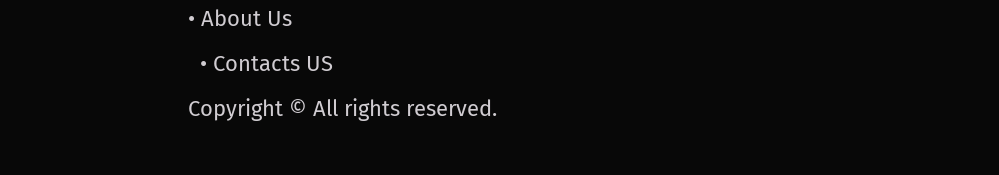• About Us
  • Contacts US
Copyright © All rights reserved.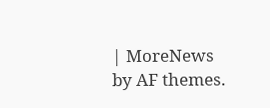| MoreNews by AF themes.